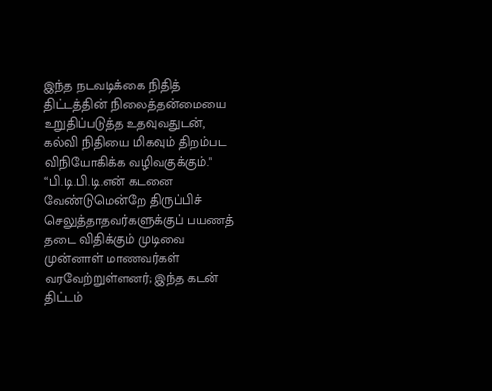இந்த நடவடிக்கை நிதித் திட்டத்தின் நிலைத்தன்மையை உறுதிப்படுத்த உதவுவதுடன், கல்வி நிதியை மிகவும் திறம்பட விநியோகிக்க வழிவகுக்கும்." “பி.டி.பி.டி.என் கடனை வேண்டுமென்றே திருப்பிச் செலுத்தாதவர்களுக்குப் பயணத் தடை விதிக்கும் முடிவை முன்னாள் மாணவர்கள் வரவேற்றுள்ளனர்; இந்த கடன் திட்டம்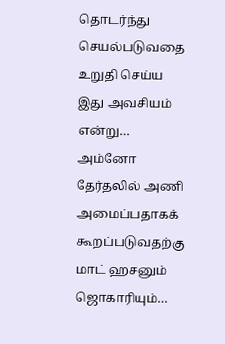தொடர்ந்து செயல்படுவதை உறுதி செய்ய இது அவசியம் என்று…
அம்னோ தேர்தலில் அணி அமைப்பதாகக் கூறப்படுவதற்கு மாட் ஹசனும் ஜொகாரியும்…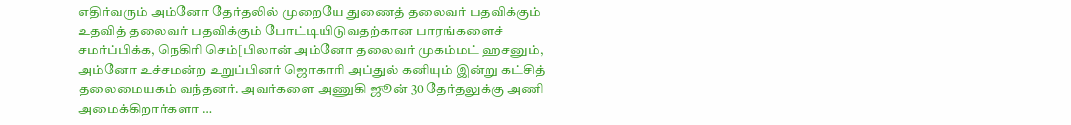எதிர்வரும் அம்னோ தேர்தலில் முறையே துணைத் தலைவர் பதவிக்கும் உதவித் தலைவர் பதவிக்கும் போட்டியிடுவதற்கான பாரங்களைச் சமர்ப்பிக்க, நெகிரி செம்[பிலான் அம்னோ தலைவர் முகம்மட் ஹசனும், அம்னோ உச்சமன்ற உறுப்பினர் ஜொகாரி அப்துல் கனியும் இன்று கட்சித் தலைமையகம் வந்தனர். அவர்களை அணுகி ஜூன் 30 தேர்தலுக்கு அணி அமைக்கிறார்களா …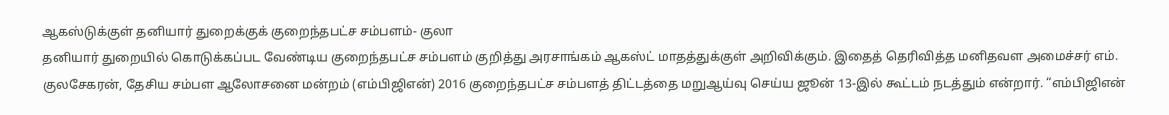ஆகஸ்டுக்குள் தனியார் துறைக்குக் குறைந்தபட்ச சம்பளம்- குலா
தனியார் துறையில் கொடுக்கப்பட வேண்டிய குறைந்தபட்ச சம்பளம் குறித்து அரசாங்கம் ஆகஸ்ட் மாதத்துக்குள் அறிவிக்கும். இதைத் தெரிவித்த மனிதவள அமைச்சர் எம். குலசேகரன், தேசிய சம்பள ஆலோசனை மன்றம் (எம்பிஜிஎன்) 2016 குறைந்தபட்ச சம்பளத் திட்டத்தை மறுஆய்வு செய்ய ஜூன் 13-இல் கூட்டம் நடத்தும் என்றார். “எம்பிஜிஎன்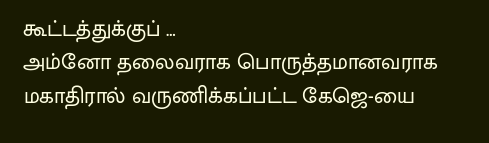கூட்டத்துக்குப் …
அம்னோ தலைவராக பொருத்தமானவராக மகாதிரால் வருணிக்கப்பட்ட கேஜெ-யை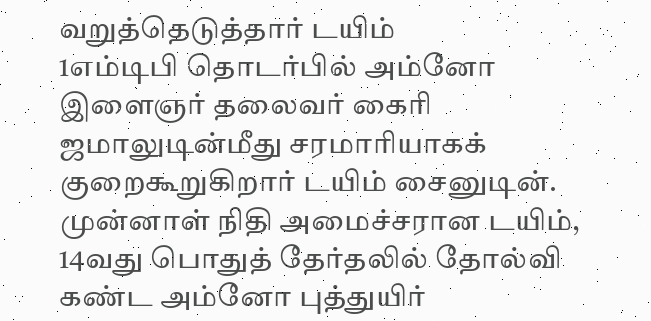வறுத்தெடுத்தார் டயிம்
1எம்டிபி தொடர்பில் அம்னோ இளைஞர் தலைவர் கைரி ஜமாலுடின்மீது சரமாரியாகக் குறைகூறுகிறார் டயிம் சைனுடின். முன்னாள் நிதி அமைச்சரான டயிம், 14வது பொதுத் தேர்தலில் தோல்வி கண்ட அம்னோ புத்துயிர்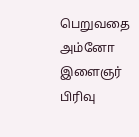பெறுவதை அம்னோ இளைஞர் பிரிவு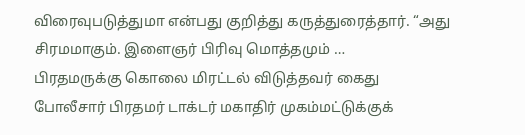விரைவுபடுத்துமா என்பது குறித்து கருத்துரைத்தார். “அது சிரமமாகும். இளைஞர் பிரிவு மொத்தமும் …
பிரதமருக்கு கொலை மிரட்டல் விடுத்தவர் கைது
போலீசார் பிரதமர் டாக்டர் மகாதிர் முகம்மட்டுக்குக்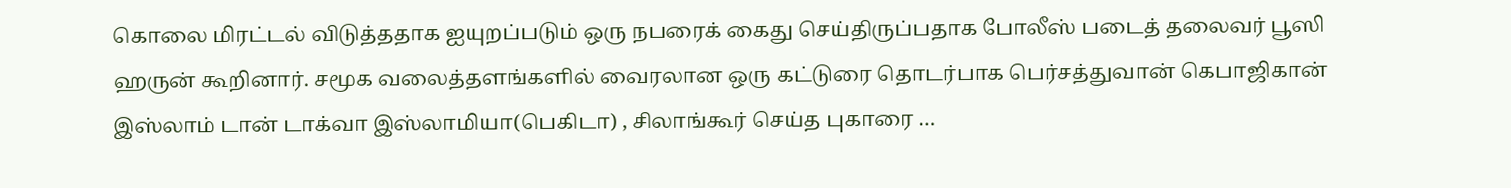கொலை மிரட்டல் விடுத்ததாக ஐயுறப்படும் ஒரு நபரைக் கைது செய்திருப்பதாக போலீஸ் படைத் தலைவர் பூஸி ஹருன் கூறினார். சமூக வலைத்தளங்களில் வைரலான ஒரு கட்டுரை தொடர்பாக பெர்சத்துவான் கெபாஜிகான் இஸ்லாம் டான் டாக்வா இஸ்லாமியா(பெகிடா) , சிலாங்கூர் செய்த புகாரை …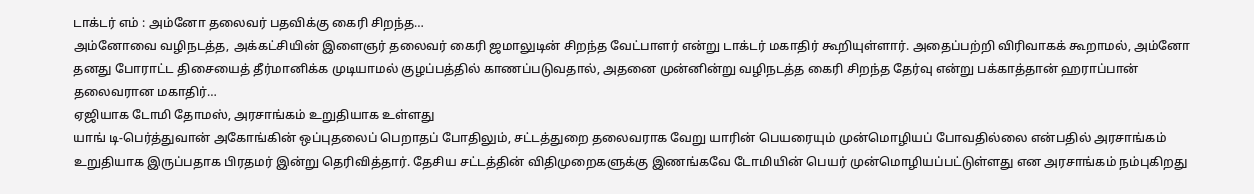டாக்டர் எம் : அம்னோ தலைவர் பதவிக்கு கைரி சிறந்த…
அம்னோவை வழிநடத்த, அக்கட்சியின் இளைஞர் தலைவர் கைரி ஜமாலுடின் சிறந்த வேட்பாளர் என்று டாக்டர் மகாதிர் கூறியுள்ளார். அதைப்பற்றி விரிவாகக் கூறாமல், அம்னோ தனது போராட்ட திசையைத் தீர்மானிக்க முடியாமல் குழப்பத்தில் காணப்படுவதால், அதனை முன்னின்று வழிநடத்த கைரி சிறந்த தேர்வு என்று பக்காத்தான் ஹராப்பான் தலைவரான மகாதிர்…
ஏஜியாக டோமி தோமஸ், அரசாங்கம் உறுதியாக உள்ளது
யாங் டி-பெர்த்துவான் அகோங்கின் ஒப்புதலைப் பெறாதப் போதிலும், சட்டத்துறை தலைவராக வேறு யாரின் பெயரையும் முன்மொழியப் போவதில்லை என்பதில் அரசாங்கம் உறுதியாக இருப்பதாக பிரதமர் இன்று தெரிவித்தார். தேசிய சட்டத்தின் விதிமுறைகளுக்கு இணங்கவே டோமியின் பெயர் முன்மொழியப்பட்டுள்ளது என அரசாங்கம் நம்புகிறது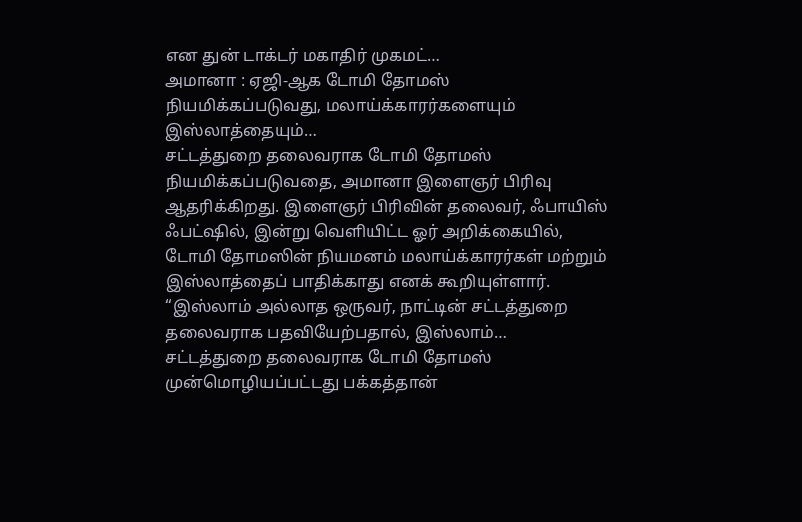என துன் டாக்டர் மகாதிர் முகமட்…
அமானா : ஏஜி-ஆக டோமி தோமஸ் நியமிக்கப்படுவது, மலாய்க்காரர்களையும் இஸ்லாத்தையும்…
சட்டத்துறை தலைவராக டோமி தோமஸ் நியமிக்கப்படுவதை, அமானா இளைஞர் பிரிவு ஆதரிக்கிறது. இளைஞர் பிரிவின் தலைவர், ஃபாயிஸ் ஃபட்ஷில், இன்று வெளியிட்ட ஓர் அறிக்கையில், டோமி தோமஸின் நியமனம் மலாய்க்காரர்கள் மற்றும் இஸ்லாத்தைப் பாதிக்காது எனக் கூறியுள்ளார். “இஸ்லாம் அல்லாத ஒருவர், நாட்டின் சட்டத்துறை தலைவராக பதவியேற்பதால், இஸ்லாம்…
சட்டத்துறை தலைவராக டோமி தோமஸ் முன்மொழியப்பட்டது பக்கத்தான்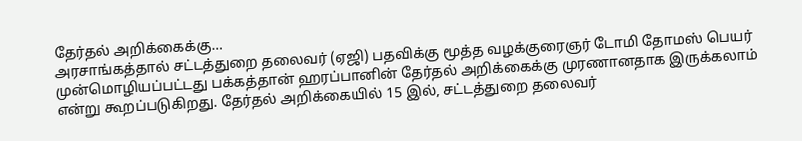தேர்தல் அறிக்கைக்கு…
அரசாங்கத்தால் சட்டத்துறை தலைவர் (ஏஜி) பதவிக்கு மூத்த வழக்குரைஞர் டோமி தோமஸ் பெயர் முன்மொழியப்பட்டது பக்கத்தான் ஹரப்பானின் தேர்தல் அறிக்கைக்கு முரணானதாக இருக்கலாம் என்று கூறப்படுகிறது. தேர்தல் அறிக்கையில் 15 இல், சட்டத்துறை தலைவர்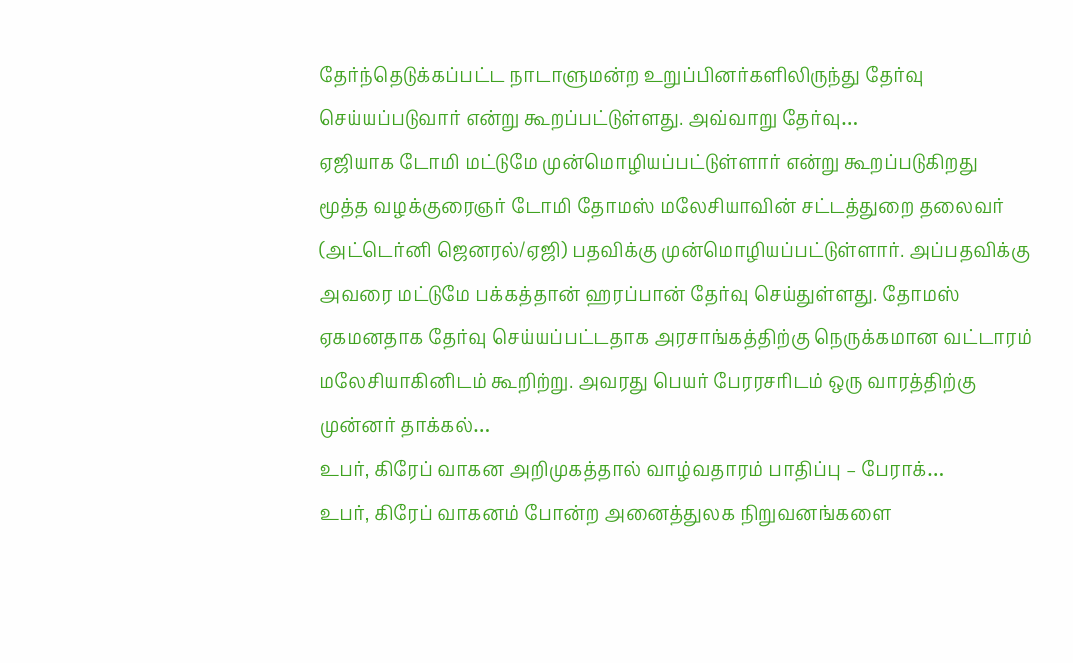தேர்ந்தெடுக்கப்பட்ட நாடாளுமன்ற உறுப்பினர்களிலிருந்து தேர்வு செய்யப்படுவார் என்று கூறப்பட்டுள்ளது. அவ்வாறு தேர்வு…
ஏஜியாக டோமி மட்டுமே முன்மொழியப்பட்டுள்ளார் என்று கூறப்படுகிறது
மூத்த வழக்குரைஞர் டோமி தோமஸ் மலேசியாவின் சட்டத்துறை தலைவர் (அட்டெர்னி ஜெனரல்/ஏஜி) பதவிக்கு முன்மொழியப்பட்டுள்ளார். அப்பதவிக்கு அவரை மட்டுமே பக்கத்தான் ஹரப்பான் தேர்வு செய்துள்ளது. தோமஸ் ஏகமனதாக தேர்வு செய்யப்பட்டதாக அரசாங்கத்திற்கு நெருக்கமான வட்டாரம் மலேசியாகினிடம் கூறிற்று. அவரது பெயர் பேரரசரிடம் ஒரு வாரத்திற்கு முன்னர் தாக்கல்…
உபர், கிரேப் வாகன அறிமுகத்தால் வாழ்வதாரம் பாதிப்பு – பேராக்…
உபர், கிரேப் வாகனம் போன்ற அனைத்துலக நிறுவனங்களை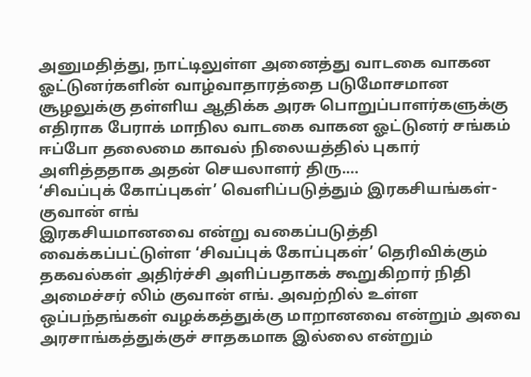அனுமதித்து, நாட்டிலுள்ள அனைத்து வாடகை வாகன ஓட்டுனர்களின் வாழ்வாதாரத்தை படுமோசமான சூழலுக்கு தள்ளிய ஆதிக்க அரசு பொறுப்பாளர்களுக்கு எதிராக பேராக் மாநில வாடகை வாகன ஓட்டுனர் சங்கம் ஈப்போ தலைமை காவல் நிலையத்தில் புகார் அளித்ததாக அதன் செயலாளர் திரு.…
‘சிவப்புக் கோப்புகள்’ வெளிப்படுத்தும் இரகசியங்கள்- குவான் எங்
இரகசியமானவை என்று வகைப்படுத்தி வைக்கப்பட்டுள்ள ‘சிவப்புக் கோப்புகள்’ தெரிவிக்கும் தகவல்கள் அதிர்ச்சி அளிப்பதாகக் கூறுகிறார் நிதி அமைச்சர் லிம் குவான் எங். அவற்றில் உள்ள ஒப்பந்தங்கள் வழக்கத்துக்கு மாறானவை என்றும் அவை அரசாங்கத்துக்குச் சாதகமாக இல்லை என்றும்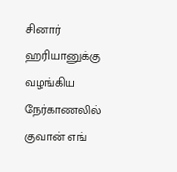சினார் ஹரியானுக்கு வழங்கிய நேர்காணலில் குவான் எங்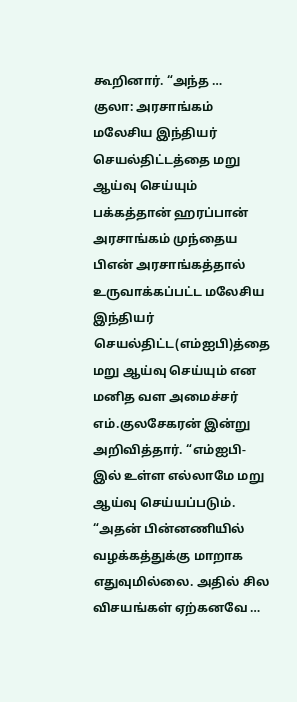கூறினார். “அந்த …
குலா: அரசாங்கம் மலேசிய இந்தியர் செயல்திட்டத்தை மறு ஆய்வு செய்யும்
பக்கத்தான் ஹரப்பான் அரசாங்கம் முந்தைய பிஎன் அரசாங்கத்தால் உருவாக்கப்பட்ட மலேசிய இந்தியர் செயல்திட்ட(எம்ஐபி)த்தை மறு ஆய்வு செய்யும் என மனித வள அமைச்சர் எம்.குலசேகரன் இன்று அறிவித்தார். “எம்ஐபி-இல் உள்ள எல்லாமே மறு ஆய்வு செய்யப்படும். “அதன் பின்னணியில் வழக்கத்துக்கு மாறாக எதுவுமில்லை. அதில் சில விசயங்கள் ஏற்கனவே …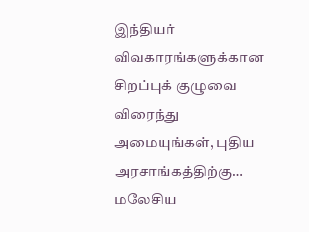இந்தியர் விவகாரங்களுக்கான சிறப்புக் குழுவை விரைந்து அமையுங்கள், புதிய அரசாங்கத்திற்கு…
மலேசிய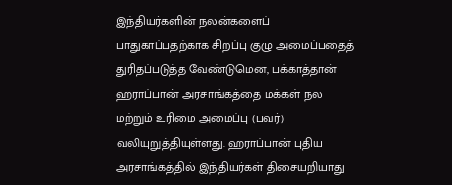இந்தியர்களின் நலன்களைப் பாதுகாப்பதற்காக சிறப்பு குழு அமைப்பதைத் துரிதப்படுத்த வேண்டுமென, பக்காத்தான் ஹராப்பான் அரசாங்கத்தை மக்கள் நல மற்றும் உரிமை அமைப்பு (பவர்) வலியுறுத்தியுள்ளது. ஹராப்பான் புதிய அரசாங்கத்தில் இந்தியர்கள் திசையறியாது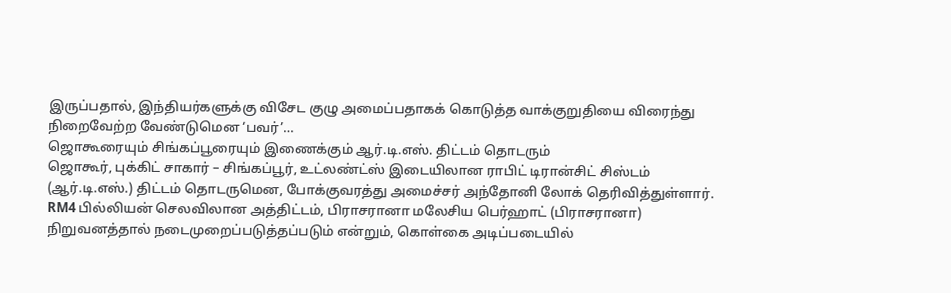இருப்பதால், இந்தியர்களுக்கு விசேட குழு அமைப்பதாகக் கொடுத்த வாக்குறுதியை விரைந்து நிறைவேற்ற வேண்டுமென ‘பவர்’…
ஜொகூரையும் சிங்கப்பூரையும் இணைக்கும் ஆர்.டி.எஸ். திட்டம் தொடரும்
ஜொகூர், புக்கிட் சாகார் – சிங்கப்பூர், உட்லண்ட்ஸ் இடையிலான ராபிட் டிரான்சிட் சிஸ்டம் (ஆர்.டி.எஸ்.) திட்டம் தொடருமென, போக்குவரத்து அமைச்சர் அந்தோனி லோக் தெரிவித்துள்ளார். RM4 பில்லியன் செலவிலான அத்திட்டம், பிராசரானா மலேசிய பெர்ஹாட் (பிராசரானா) நிறுவனத்தால் நடைமுறைப்படுத்தப்படும் என்றும், கொள்கை அடிப்படையில்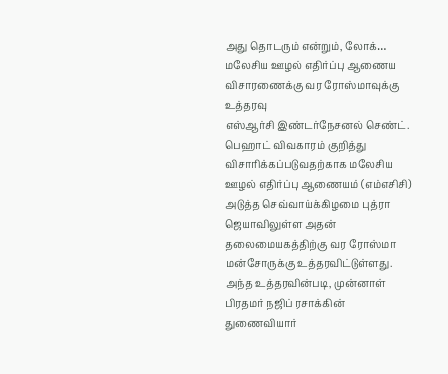அது தொடரும் என்றும், லோக்…
மலேசிய ஊழல் எதிர்ப்பு ஆணைய விசாரணைக்கு வர ரோஸ்மாவுக்கு உத்தரவு
எஸ்ஆர்சி இண்டர்நேசனல் செண்ட். பெஹாட் விவகாரம் குறித்து விசாரிக்கப்படுவதற்காக மலேசிய ஊழல் எதிர்ப்பு ஆணையம் (எம்எசிசி) அடுத்த செவ்வாய்க்கிழமை புத்ரா ஜெயாவிலுள்ள அதன் தலைமையகத்திற்கு வர ரோஸ்மா மன்சோருக்கு உத்தரவிட்டுள்ளது. அந்த உத்தரவின்படி, முன்னாள் பிரதமர் நஜிப் ரசாக்கின் துணைவியார்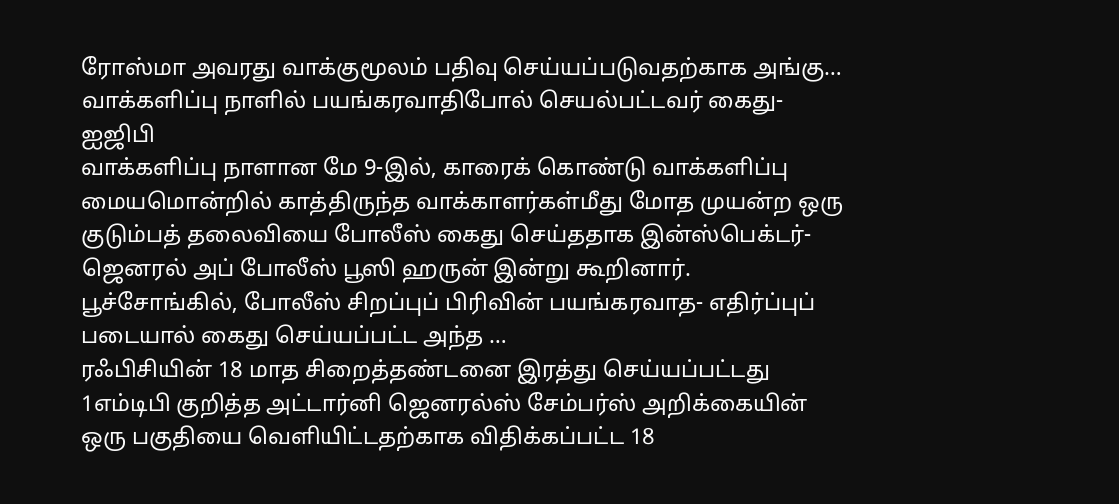ரோஸ்மா அவரது வாக்குமூலம் பதிவு செய்யப்படுவதற்காக அங்கு…
வாக்களிப்பு நாளில் பயங்கரவாதிபோல் செயல்பட்டவர் கைது- ஐஜிபி
வாக்களிப்பு நாளான மே 9-இல், காரைக் கொண்டு வாக்களிப்பு மையமொன்றில் காத்திருந்த வாக்காளர்கள்மீது மோத முயன்ற ஒரு குடும்பத் தலைவியை போலீஸ் கைது செய்ததாக இன்ஸ்பெக்டர்-ஜெனரல் அப் போலீஸ் பூஸி ஹருன் இன்று கூறினார். பூச்சோங்கில், போலீஸ் சிறப்புப் பிரிவின் பயங்கரவாத- எதிர்ப்புப் படையால் கைது செய்யப்பட்ட அந்த …
ரஃபிசியின் 18 மாத சிறைத்தண்டனை இரத்து செய்யப்பட்டது
1எம்டிபி குறித்த அட்டார்னி ஜெனரல்ஸ் சேம்பர்ஸ் அறிக்கையின் ஒரு பகுதியை வெளியிட்டதற்காக விதிக்கப்பட்ட 18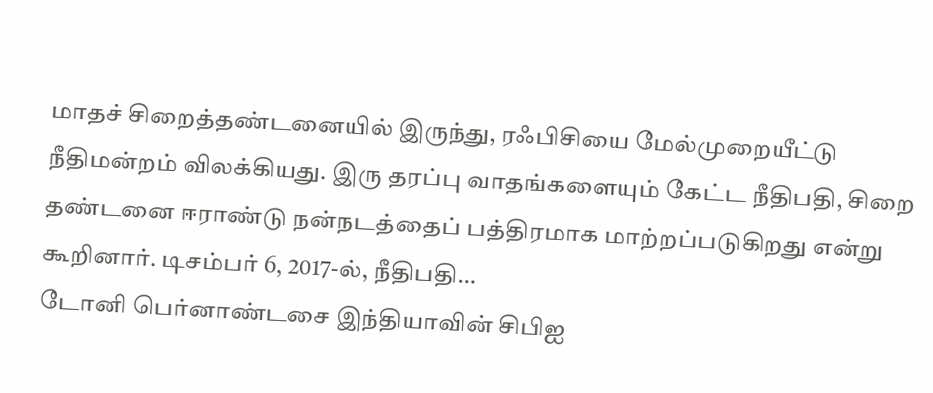மாதச் சிறைத்தண்டனையில் இருந்து, ரஃபிசியை மேல்முறையீட்டு நீதிமன்றம் விலக்கியது. இரு தரப்பு வாதங்களையும் கேட்ட நீதிபதி, சிறை தண்டனை ஈராண்டு நன்நடத்தைப் பத்திரமாக மாற்றப்படுகிறது என்று கூறினார். டிசம்பர் 6, 2017-ல், நீதிபதி…
டோனி பெர்னாண்டசை இந்தியாவின் சிபிஐ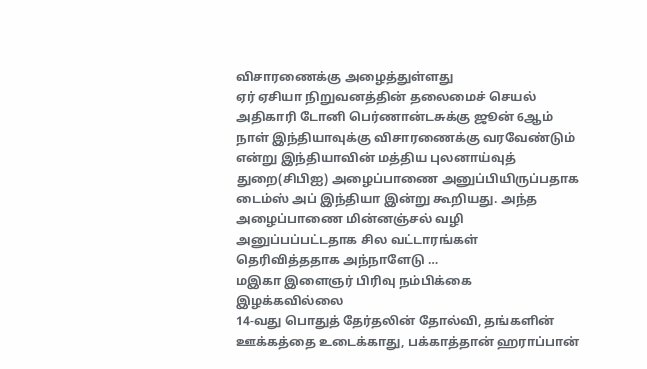விசாரணைக்கு அழைத்துள்ளது
ஏர் ஏசியா நிறுவனத்தின் தலைமைச் செயல் அதிகாரி டோனி பெர்ணான்டசுக்கு ஜூன் 6ஆம் நாள் இந்தியாவுக்கு விசாரணைக்கு வரவேண்டும் என்று இந்தியாவின் மத்திய புலனாய்வுத் துறை(சிபிஐ) அழைப்பாணை அனுப்பியிருப்பதாக டைம்ஸ் அப் இந்தியா இன்று கூறியது. அந்த அழைப்பாணை மின்னஞ்சல் வழி அனுப்பப்பட்டதாக சில வட்டாரங்கள் தெரிவித்ததாக அந்நாளேடு …
மஇகா இளைஞர் பிரிவு நம்பிக்கை இழக்கவில்லை
14-வது பொதுத் தேர்தலின் தோல்வி, தங்களின் ஊக்கத்தை உடைக்காது, பக்காத்தான் ஹராப்பான்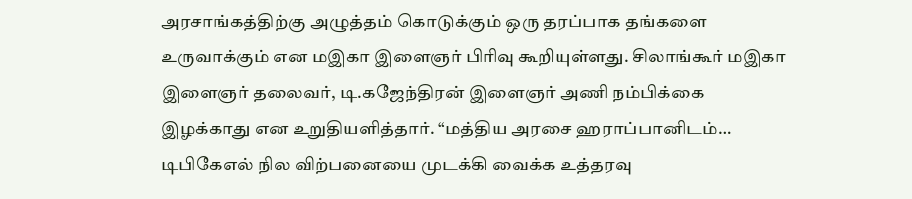அரசாங்கத்திற்கு அழுத்தம் கொடுக்கும் ஒரு தரப்பாக தங்களை உருவாக்கும் என மஇகா இளைஞர் பிரிவு கூறியுள்ளது. சிலாங்கூர் மஇகா இளைஞர் தலைவர், டி.கஜேந்திரன் இளைஞர் அணி நம்பிக்கை இழக்காது என உறுதியளித்தார். “மத்திய அரசை ஹராப்பானிடம்…
டிபிகேஎல் நில விற்பனையை முடக்கி வைக்க உத்தரவு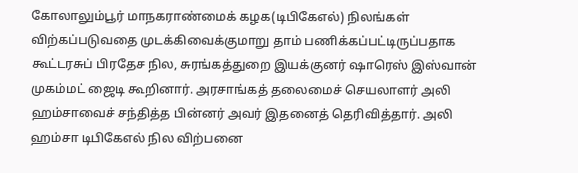கோலாலும்பூர் மாநகராண்மைக் கழக(டிபிகேஎல்) நிலங்கள் விற்கப்படுவதை முடக்கிவைக்குமாறு தாம் பணிக்கப்பட்டிருப்பதாக கூட்டரசுப் பிரதேச நில, சுரங்கத்துறை இயக்குனர் ஷாரெஸ் இஸ்வான் முகம்மட் ஜைடி கூறினார். அரசாங்கத் தலைமைச் செயலாளர் அலி ஹம்சாவைச் சந்தித்த பின்னர் அவர் இதனைத் தெரிவித்தார். அலி ஹம்சா டிபிகேஎல் நில விற்பனை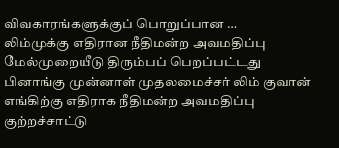விவகாரங்களுக்குப் பொறுப்பான …
லிம்முக்கு எதிரான நீதிமன்ற அவமதிப்பு மேல்முறையீடு திரும்பப் பெறப்பட்டது
பினாங்கு முன்னாள் முதலமைச்சர் லிம் குவான் எங்கிற்கு எதிராக நீதிமன்ற அவமதிப்பு குற்றச்சாட்டு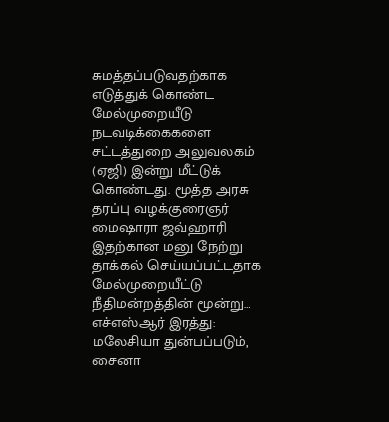சுமத்தப்படுவதற்காக எடுத்துக் கொண்ட மேல்முறையீடு நடவடிக்கைகளை சட்டத்துறை அலுவலகம் (ஏஜி) இன்று மீட்டுக் கொண்டது. மூத்த அரசு தரப்பு வழக்குரைஞர் மைஷாரா ஜவ்ஹாரி இதற்கான மனு நேற்று தாக்கல் செய்யப்பட்டதாக மேல்முறையீட்டு நீதிமன்றத்தின் மூன்று…
எச்எஸ்ஆர் இரத்து: மலேசியா துன்பப்படும், சைனா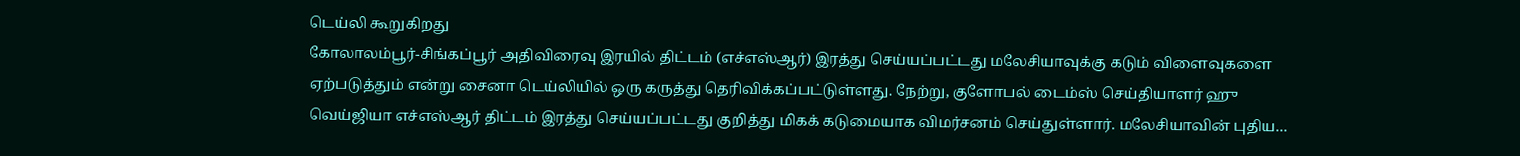டெய்லி கூறுகிறது
கோலாலம்பூர்-சிங்கப்பூர் அதிவிரைவு இரயில் திட்டம் (எச்எஸ்ஆர்) இரத்து செய்யப்பட்டது மலேசியாவுக்கு கடும் விளைவுகளை ஏற்படுத்தும் என்று சைனா டெய்லியில் ஒரு கருத்து தெரிவிக்கப்பட்டுள்ளது. நேற்று, குளோபல் டைம்ஸ் செய்தியாளர் ஹு வெய்ஜியா எச்எஸ்ஆர் திட்டம் இரத்து செய்யப்பட்டது குறித்து மிகக் கடுமையாக விமர்சனம் செய்துள்ளார். மலேசியாவின் புதிய…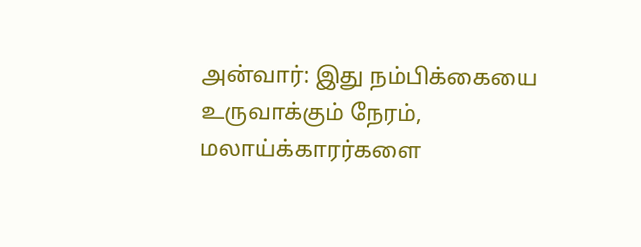அன்வார்: இது நம்பிக்கையை உருவாக்கும் நேரம், மலாய்க்காரர்களை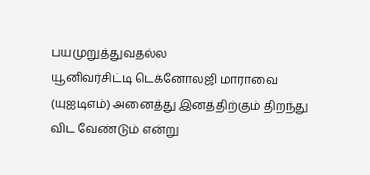பயமுறுத்துவதல்ல
யூனிவர்சிட்டி டெக்னோலஜி மாராவை (யுஐடிஎம்) அனைத்து இனத்திற்கும் திறந்து விட வேண்டும் என்று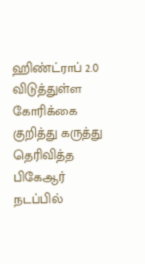ஹிண்ட்ராப் 2.0 விடுத்துள்ள கோரிக்கை குறித்து கருத்து தெரிவித்த பிகேஆர் நடப்பில்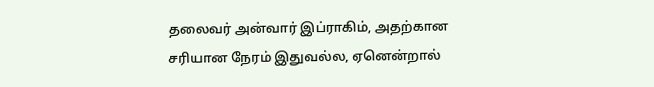தலைவர் அன்வார் இப்ராகிம், அதற்கான சரியான நேரம் இதுவல்ல, ஏனென்றால்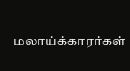மலாய்க்காரர்கள்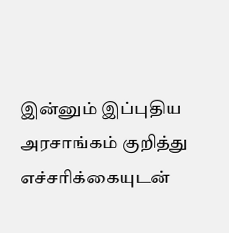இன்னும் இப்புதிய அரசாங்கம் குறித்து எச்சரிக்கையுடன்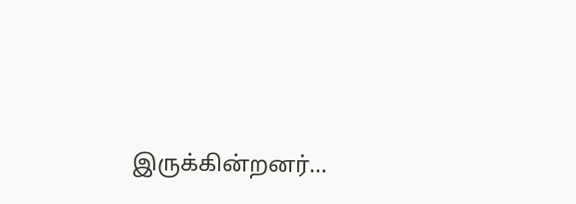இருக்கின்றனர்…